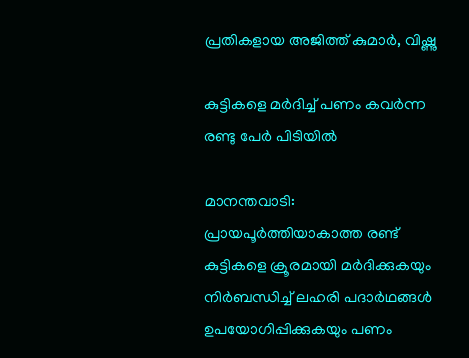പ്രതികളായ അജിത്ത് കുമാർ, വിഷ്ണു

കുട്ടികളെ മർദിച്ച് പണം കവർന്ന രണ്ടു പേർ പിടിയിൽ

മാനന്തവാടി: പ്രായപൂർത്തിയാകാത്ത രണ്ട് കുട്ടികളെ ക്രൂരമായി മർദിക്കുകയും നിർബന്ധിച്ച് ലഹരി പദാർഥങ്ങൾ ഉപയോഗിപ്പിക്കുകയും പണം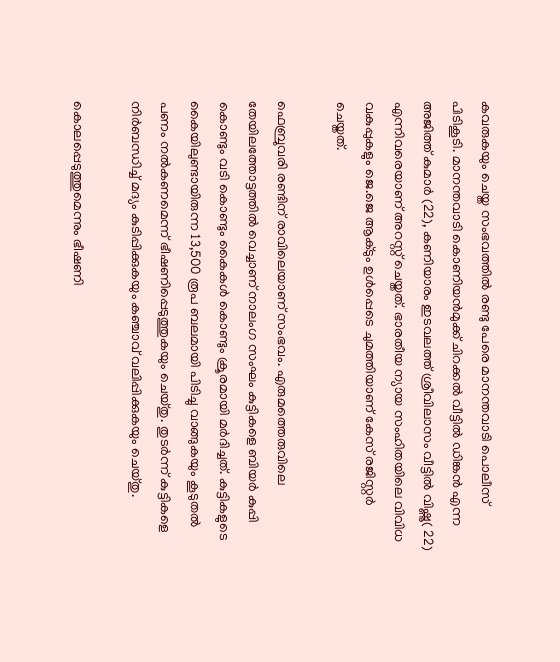കവരുകയും ചെയ്ത സംഭവത്തിൽ രണ്ടു പേരെ മാനന്തവാടി പൊലീസ് പിടികൂടി. മാനന്തവാടി കൊണിയൻമുക്ക് ചിറക്കൽ വീട്ടിൽ ഡിങ്കൻ എന്ന അജിത്ത് കുമാർ (22), കണിയാരം ഇടവലത്ത് ശ്രീവിലാസം വീട്ടിൽ വിഷ്ണു( 22) എന്നിവരെയാണ് അറസ്റ്റ് ചെയ്തത്. ഭാരതീയ ന്യായ സംഹിതയിലെ വിവിധ വകുപ്പുകളും ജെ.ജെ ആക്ടും ഉൾപ്പെടെ ചുമത്തിയാണ് കേസ് രജിസ്റ്റർ ചെയ്തത്.

ഫെബ്രുവരി രണ്ടിന് രാവിലെയാണ് സംഭവം. എരുമത്തെരുവിലെ തേയിലത്തോട്ടത്തിൽ വെച്ചാണ് നാലംഗ സംഘം കുട്ടികളെ ബിയർ കുപ്പി കൊണ്ടും വടി കൊണ്ടും കൈകൾ കൊണ്ടും ക്രൂരമായി മർദിച്ചത്. കുട്ടികളുടെ കൈയിലുണ്ടായിരുന്ന 13,500 രൂപ ബലമായി പിടിച്ചു വാങ്ങുകയും കൂടുതൽ പണം നൽകണമെന്ന് ഭീഷണിപ്പെടുത്തുകയും ചെയ്തു. തുടർന്ന് കുട്ടികളെ നിർബന്ധിച്ച് മദ്യം കുടിപ്പിക്കുകയും കഞ്ചാവ് വലിപ്പിക്കുകയും ചെയ്തു.

കൊലപ്പെടുത്തുമെന്നും ഭീഷണി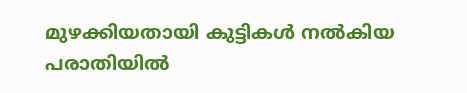മുഴക്കിയതായി കുട്ടികൾ നൽകിയ പരാതിയിൽ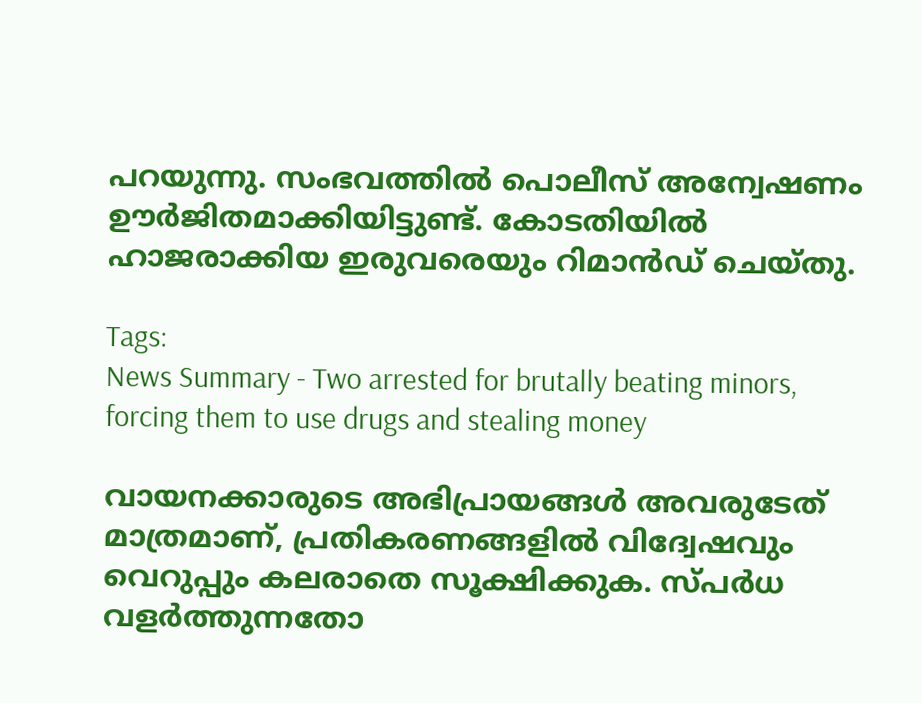പറയുന്നു. സംഭവത്തിൽ പൊലീസ് അന്വേഷണം ഊർജിതമാക്കിയിട്ടുണ്ട്. കോടതിയിൽ ഹാജരാക്കിയ ഇരുവരെയും റിമാൻഡ് ചെയ്തു.

Tags:
News Summary - Two arrested for brutally beating minors, forcing them to use drugs and stealing money

വായനക്കാരുടെ അഭിപ്രായങ്ങള്‍ അവരുടേത് മാത്രമാണ്, പ്രതികരണങ്ങളിൽ വിദ്വേഷവും വെറുപ്പും കലരാതെ സൂക്ഷിക്കുക. സ്പർധ വളർത്തുന്നതോ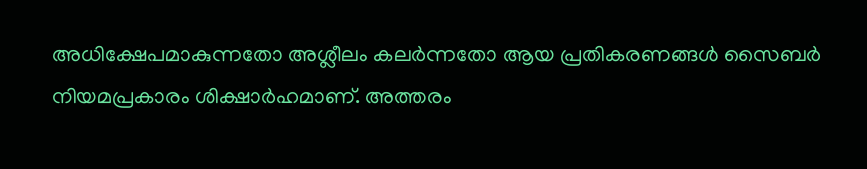അധിക്ഷേപമാകുന്നതോ അശ്ലീലം കലർന്നതോ ആയ പ്രതികരണങ്ങൾ സൈബർ നിയമപ്രകാരം ശിക്ഷാർഹമാണ്. അത്തരം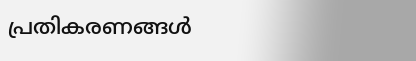പ്രതികരണങ്ങൾ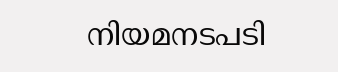നിയമനടപടി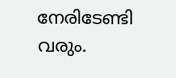നേരിടേണ്ടി വരും.